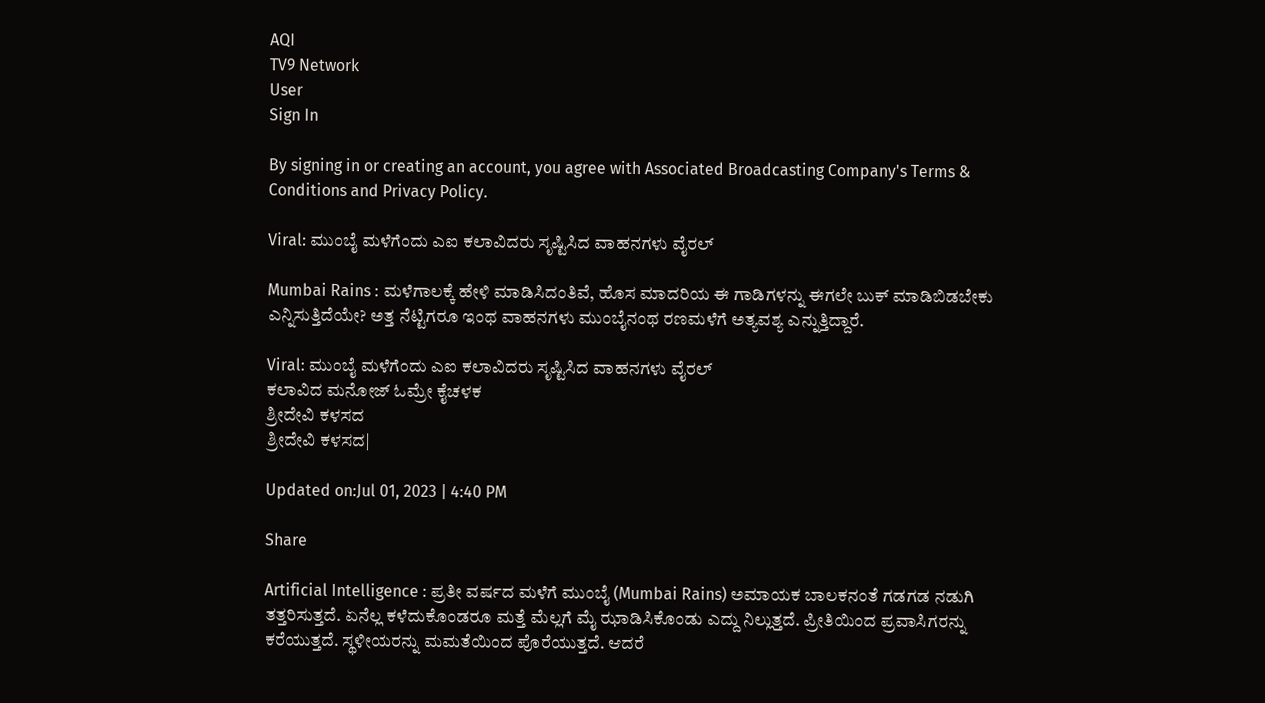AQI
TV9 Network
User
Sign In

By signing in or creating an account, you agree with Associated Broadcasting Company's Terms & Conditions and Privacy Policy.

Viral: ಮುಂಬೈ ಮಳೆಗೆಂದು ಎಐ ಕಲಾವಿದರು ಸೃಷ್ಟಿಸಿದ ವಾಹನಗಳು ವೈರಲ್

Mumbai Rains : ಮಳೆಗಾಲಕ್ಕೆ ಹೇಳಿ ಮಾಡಿಸಿದಂತಿವೆ, ಹೊಸ ಮಾದರಿಯ ಈ ಗಾಡಿಗಳನ್ನು ಈಗಲೇ ಬುಕ್ ಮಾಡಿಬಿಡಬೇಕು ಎನ್ನಿಸುತ್ತಿದೆಯೇ? ಅತ್ತ ನೆಟ್ಟಿಗರೂ ಇಂಥ ವಾಹನಗಳು ಮುಂಬೈನಂಥ ರಣಮಳೆಗೆ ಅತ್ಯವಶ್ಯ ಎನ್ನುತ್ತಿದ್ದಾರೆ.

Viral: ಮುಂಬೈ ಮಳೆಗೆಂದು ಎಐ ಕಲಾವಿದರು ಸೃಷ್ಟಿಸಿದ ವಾಹನಗಳು ವೈರಲ್
ಕಲಾವಿದ ಮನೋಜ್ ಓಮ್ರೇ ಕೈಚಳಕ
ಶ್ರೀದೇವಿ ಕಳಸದ
ಶ್ರೀದೇವಿ ಕಳಸದ|

Updated on:Jul 01, 2023 | 4:40 PM

Share

Artificial Intelligence : ಪ್ರತೀ ವರ್ಷದ ಮಳೆಗೆ ಮುಂಬೈ (Mumbai Rains) ಅಮಾಯಕ ಬಾಲಕನಂತೆ ಗಡಗಡ ನಡುಗಿ ತತ್ತರಿಸುತ್ತದೆ. ಏನೆಲ್ಲ ಕಳೆದುಕೊಂಡರೂ ಮತ್ತೆ ಮೆಲ್ಲಗೆ ಮೈ ಝಾಡಿಸಿಕೊಂಡು ಎದ್ದು ನಿಲ್ಲುತ್ತದೆ. ಪ್ರೀತಿಯಿಂದ ಪ್ರವಾಸಿಗರನ್ನು ಕರೆಯುತ್ತದೆ. ಸ್ಥಳೀಯರನ್ನು ಮಮತೆಯಿಂದ ಪೊರೆಯುತ್ತದೆ. ಆದರೆ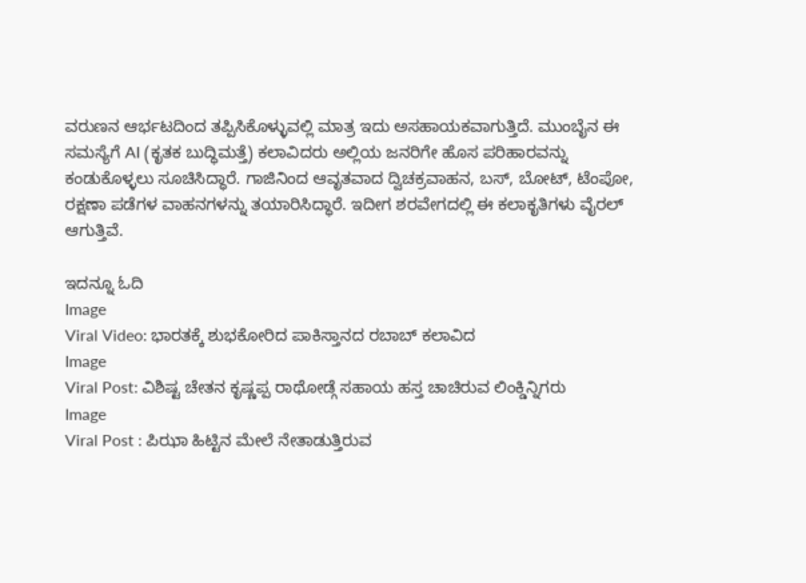ವರುಣನ ಆರ್ಭಟದಿಂದ ತಪ್ಪಿಸಿಕೊಳ್ಳುವಲ್ಲಿ ಮಾತ್ರ ಇದು ಅಸಹಾಯಕವಾಗುತ್ತಿದೆ. ಮುಂಬೈನ ಈ ಸಮಸ್ಯೆಗೆ AI (ಕೃತಕ ಬುದ್ಧಿಮತ್ತೆ) ಕಲಾವಿದರು ಅಲ್ಲಿಯ ಜನರಿಗೇ ಹೊಸ ಪರಿಹಾರವನ್ನು ಕಂಡುಕೊಳ್ಳಲು ಸೂಚಿಸಿದ್ಧಾರೆ. ಗಾಜಿನಿಂದ ಆವೃತವಾದ ದ್ವಿಚಕ್ರವಾಹನ, ಬಸ್, ಬೋಟ್, ಟೆಂಪೋ, ರಕ್ಷಣಾ ಪಡೆಗಳ ವಾಹನಗಳನ್ನು ತಯಾರಿಸಿದ್ಧಾರೆ. ಇದೀಗ ಶರವೇಗದಲ್ಲಿ ಈ ಕಲಾಕೃತಿಗಳು ವೈರಲ್ ಆಗುತ್ತಿವೆ.

ಇದನ್ನೂ ಓದಿ
Image
Viral Video: ಭಾರತಕ್ಕೆ ಶುಭಕೋರಿದ ಪಾಕಿಸ್ತಾನದ ರಬಾಬ್ ಕಲಾವಿದ
Image
Viral Post: ವಿಶಿಷ್ಟ ಚೇತನ ಕೃಷ್ಣಪ್ಪ ರಾಥೋಡ್ಗೆ ಸಹಾಯ ಹಸ್ತ ಚಾಚಿರುವ ಲಿಂಕ್ಡಿನ್ನಿಗರು
Image
Viral Post : ಪಿಝಾ ಹಿಟ್ಟಿನ ಮೇಲೆ ನೇತಾಡುತ್ತಿರುವ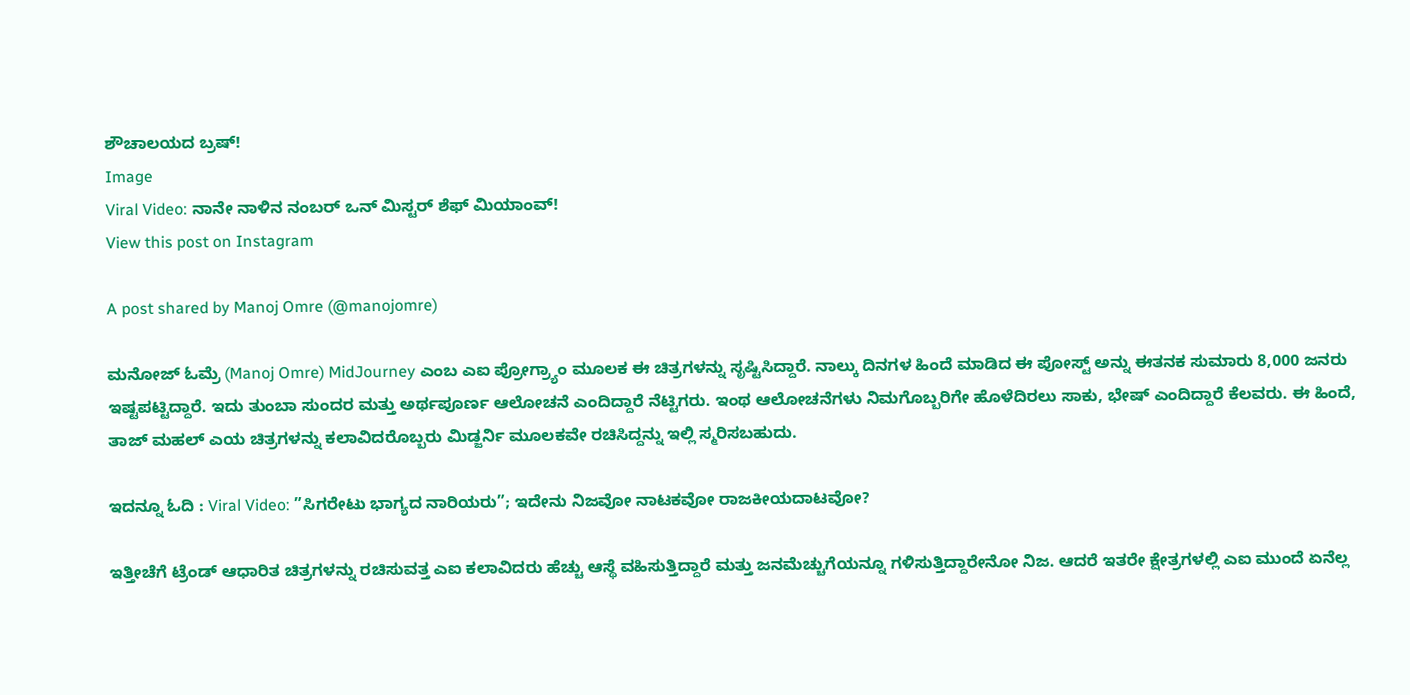ಶೌಚಾಲಯದ ಬ್ರಷ್!
Image
Viral Video: ನಾನೇ ನಾಳಿನ ನಂಬರ್ ಒನ್ ಮಿಸ್ಟರ್ ಶೆಫ್ ಮಿಯಾಂವ್!
View this post on Instagram

A post shared by Manoj Omre (@manojomre)

ಮನೋಜ್ ಓಮ್ರೆ (Manoj Omre) MidJourney ಎಂಬ ಎಐ ಪ್ರೋಗ್ರ್ಯಾಂ ಮೂಲಕ ಈ ಚಿತ್ರಗಳನ್ನು ಸೃಷ್ಟಿಸಿದ್ದಾರೆ. ನಾಲ್ಕು ದಿನಗಳ ಹಿಂದೆ ಮಾಡಿದ ಈ ಪೋಸ್ಟ್ ಅನ್ನು ಈತನಕ ಸುಮಾರು 8,000 ಜನರು ಇಷ್ಟಪಟ್ಟಿದ್ದಾರೆ. ಇದು ತುಂಬಾ ಸುಂದರ ಮತ್ತು ಅರ್ಥಪೂರ್ಣ ಆಲೋಚನೆ ಎಂದಿದ್ದಾರೆ ನೆಟ್ಟಿಗರು. ಇಂಥ ಆಲೋಚನೆಗಳು ನಿಮಗೊಬ್ಬರಿಗೇ ಹೊಳೆದಿರಲು ಸಾಕು, ಭೇಷ್ ಎಂದಿದ್ದಾರೆ ಕೆಲವರು. ಈ ಹಿಂದೆ, ತಾಜ್ ಮಹಲ್ ಎಯ ಚಿತ್ರಗಳನ್ನು ಕಲಾವಿದರೊಬ್ಬರು ಮಿಡ್ಜರ್ನಿ ಮೂಲಕವೇ ರಚಿಸಿದ್ದನ್ನು ಇಲ್ಲಿ ಸ್ಮರಿಸಬಹುದು.

ಇದನ್ನೂ ಓದಿ : Viral Video: ”ಸಿಗರೇಟು ಭಾಗ್ಯದ ನಾರಿಯರು”; ಇದೇನು ನಿಜವೋ ನಾಟಕವೋ ರಾಜಕೀಯದಾಟವೋ?

ಇತ್ತೀಚೆಗೆ ಟ್ರೆಂಡ್ ಆಧಾರಿತ ಚಿತ್ರಗಳನ್ನು ರಚಿಸುವತ್ತ ಎಐ ಕಲಾವಿದರು ಹೆಚ್ಚು ಆಸ್ಥೆ ವಹಿಸುತ್ತಿದ್ದಾರೆ ಮತ್ತು ಜನಮೆಚ್ಚುಗೆಯನ್ನೂ ಗಳಿಸುತ್ತಿದ್ದಾರೇನೋ ನಿಜ. ಆದರೆ ಇತರೇ ಕ್ಷೇತ್ರಗಳಲ್ಲಿ ಎಐ ಮುಂದೆ ಏನೆಲ್ಲ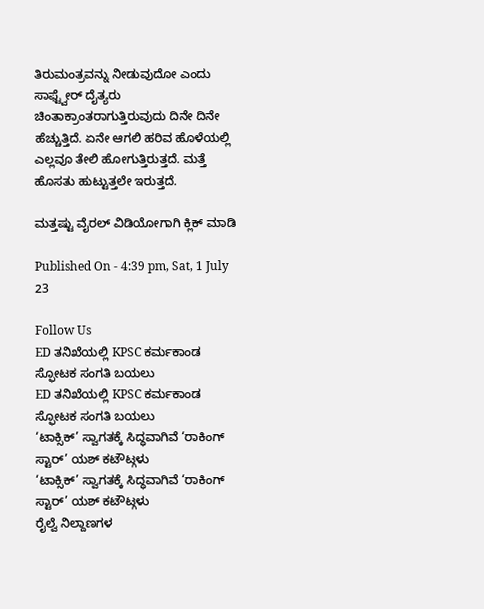ತಿರುಮಂತ್ರವನ್ನು ನೀಡುವುದೋ ಎಂದು ಸಾಫ್ಟ್ವೇರ್ ದೈತ್ಯರು ಚಿಂತಾಕ್ರಾಂತರಾಗುತ್ತಿರುವುದು ದಿನೇ ದಿನೇ ಹೆಚ್ಚುತ್ತಿದೆ. ಏನೇ ಆಗಲಿ ಹರಿವ ಹೊಳೆಯಲ್ಲಿ ಎಲ್ಲವೂ ತೇಲಿ ಹೋಗುತ್ತಿರುತ್ತದೆ. ಮತ್ತೆ ಹೊಸತು ಹುಟ್ಟುತ್ತಲೇ ಇರುತ್ತದೆ.

ಮತ್ತಷ್ಟು ವೈರಲ್ ವಿಡಿಯೋಗಾಗಿ ಕ್ಲಿಕ್ ಮಾಡಿ

Published On - 4:39 pm, Sat, 1 July 23

Follow Us
ED ತನಿಖೆಯಲ್ಲಿ KPSC ಕರ್ಮಕಾಂಡ ಸ್ಫೋಟಕ ಸಂಗತಿ ಬಯಲು
ED ತನಿಖೆಯಲ್ಲಿ KPSC ಕರ್ಮಕಾಂಡ ಸ್ಫೋಟಕ ಸಂಗತಿ ಬಯಲು
‘ಟಾಕ್ಸಿಕ್’ ಸ್ವಾಗತಕ್ಕೆ ಸಿದ್ಧವಾಗಿವೆ ‘ರಾಕಿಂಗ್ ಸ್ಟಾರ್’ ಯಶ್ ಕಟೌಟ್ಗಳು
‘ಟಾಕ್ಸಿಕ್’ ಸ್ವಾಗತಕ್ಕೆ ಸಿದ್ಧವಾಗಿವೆ ‘ರಾಕಿಂಗ್ ಸ್ಟಾರ್’ ಯಶ್ ಕಟೌಟ್ಗಳು
ರೈಲ್ವೆ ನಿಲ್ದಾಣಗಳ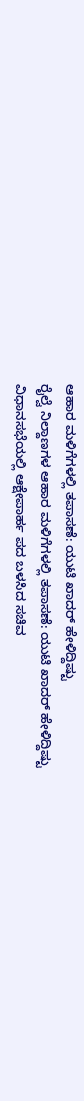ಆಹಾರ ಮಳಿಗೆಗಳಲ್ಲಿ ತಪಾಸಣೆ: ಯುಟಿ ಖಾದರ್ ಹೇಳಿದ್ದಿಷ್ಟು
ರೈಲ್ವೆ ನಿಲ್ದಾಣಗಳ ಆಹಾರ ಮಳಿಗೆಗಳಲ್ಲಿ ತಪಾಸಣೆ: ಯುಟಿ ಖಾದರ್ ಹೇಳಿದ್ದಿಷ್ಟು
ವಿಧಾನಸಭೆಯಲ್ಲಿ ಆಕ್ಷೇಪಾರ್ಹ ಪದ ಬಳಸಿದ ಸಚಿವ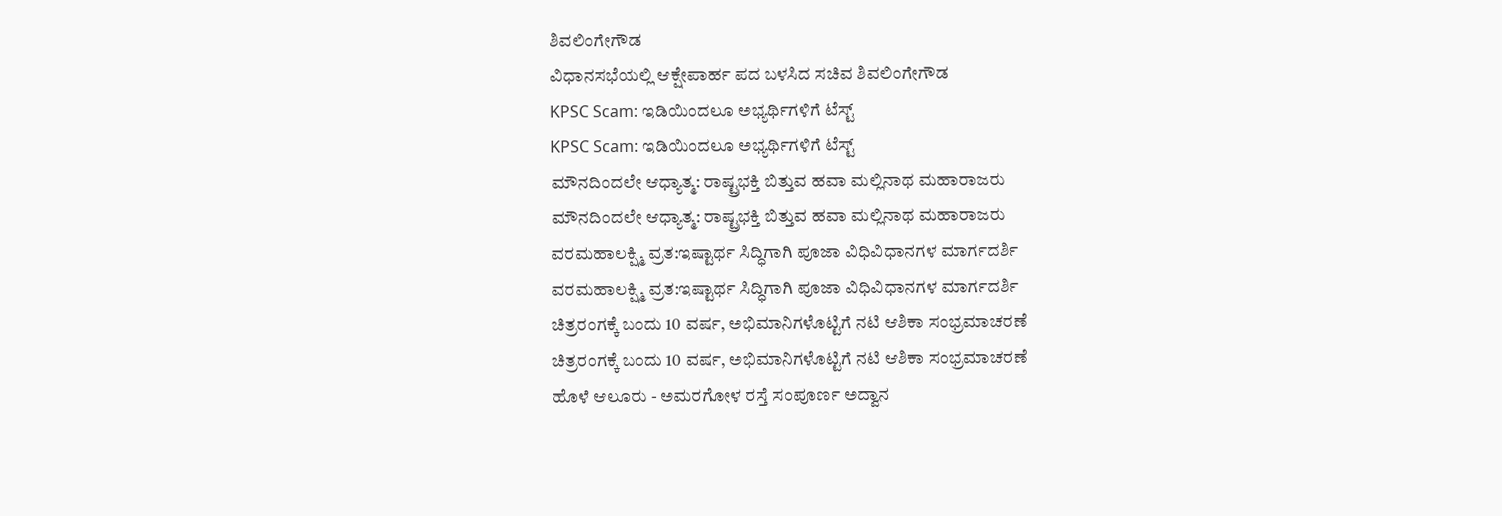ಶಿವಲಿಂಗೇಗೌಡ
ವಿಧಾನಸಭೆಯಲ್ಲಿ ಆಕ್ಷೇಪಾರ್ಹ ಪದ ಬಳಸಿದ ಸಚಿವ ಶಿವಲಿಂಗೇಗೌಡ
KPSC Scam: ಇಡಿಯಿಂದಲೂ ಅಭ್ಯರ್ಥಿಗಳಿಗೆ ಟೆಸ್ಟ್
KPSC Scam: ಇಡಿಯಿಂದಲೂ ಅಭ್ಯರ್ಥಿಗಳಿಗೆ ಟೆಸ್ಟ್
ಮೌನದಿಂದಲೇ ಆಧ್ಯಾತ್ಮ: ರಾಷ್ಟ್ರಭಕ್ತಿ ಬಿತ್ತುವ ಹವಾ ಮಲ್ಲಿನಾಥ ಮಹಾರಾಜರು
ಮೌನದಿಂದಲೇ ಆಧ್ಯಾತ್ಮ: ರಾಷ್ಟ್ರಭಕ್ತಿ ಬಿತ್ತುವ ಹವಾ ಮಲ್ಲಿನಾಥ ಮಹಾರಾಜರು
ವರಮಹಾಲಕ್ಷ್ಮಿ ವ್ರತ:ಇಷ್ಟಾರ್ಥ ಸಿದ್ಧಿಗಾಗಿ ಪೂಜಾ ವಿಧಿವಿಧಾನಗಳ ಮಾರ್ಗದರ್ಶಿ
ವರಮಹಾಲಕ್ಷ್ಮಿ ವ್ರತ:ಇಷ್ಟಾರ್ಥ ಸಿದ್ಧಿಗಾಗಿ ಪೂಜಾ ವಿಧಿವಿಧಾನಗಳ ಮಾರ್ಗದರ್ಶಿ
ಚಿತ್ರರಂಗಕ್ಕೆ ಬಂದು 10 ವರ್ಷ, ಅಭಿಮಾನಿಗಳೊಟ್ಟಿಗೆ ನಟಿ ಆಶಿಕಾ ಸಂಭ್ರಮಾಚರಣೆ
ಚಿತ್ರರಂಗಕ್ಕೆ ಬಂದು 10 ವರ್ಷ, ಅಭಿಮಾನಿಗಳೊಟ್ಟಿಗೆ ನಟಿ ಆಶಿಕಾ ಸಂಭ್ರಮಾಚರಣೆ
ಹೊಳೆ ಆಲೂರು - ಅಮರಗೋಳ ರಸ್ತೆ ಸಂಪೂರ್ಣ ಅದ್ವಾನ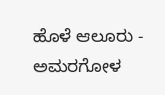ಹೊಳೆ ಆಲೂರು - ಅಮರಗೋಳ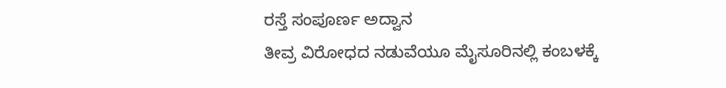ರಸ್ತೆ ಸಂಪೂರ್ಣ ಅದ್ವಾನ
ತೀವ್ರ ವಿರೋಧದ ನಡುವೆಯೂ ಮೈಸೂರಿನಲ್ಲಿ ಕಂಬಳಕ್ಕೆ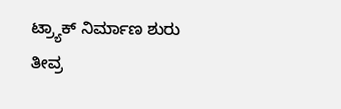ಟ್ರ್ಯಾಕ್ ನಿರ್ಮಾಣ ಶುರು
ತೀವ್ರ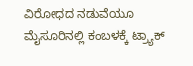ವಿರೋಧದ ನಡುವೆಯೂ ಮೈಸೂರಿನಲ್ಲಿ ಕಂಬಳಕ್ಕೆ ಟ್ರ್ಯಾಕ್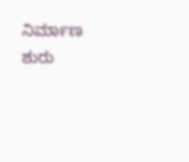ನಿರ್ಮಾಣ ಶುರು